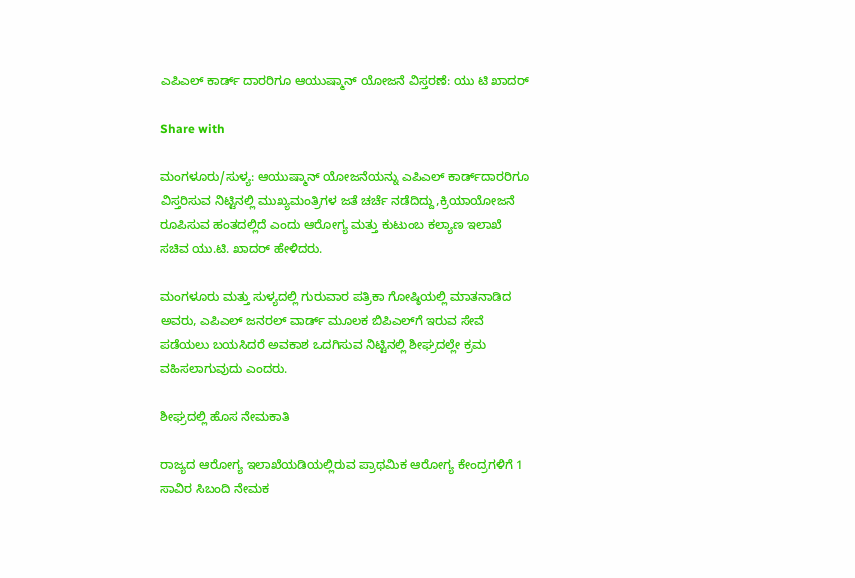ಎಪಿಎಲ್ ಕಾರ್ಡ್ ದಾರರಿಗೂ ಆಯುಷ್ಮಾನ್ ಯೋಜನೆ ವಿಸ್ತರಣೆ: ಯು ಟಿ ಖಾದರ್

Share with

ಮಂಗಳೂರು/ಸುಳ್ಯ: ಆಯುಷ್ಮಾನ್ ಯೋಜನೆಯನ್ನು ಎಪಿಎಲ್ ಕಾರ್ಡ್‌ದಾರರಿಗೂ ವಿಸ್ತರಿಸುವ ನಿಟ್ಟಿನಲ್ಲಿ ಮುಖ್ಯಮಂತ್ರಿಗಳ ಜತೆ ಚರ್ಚೆ ನಡೆದಿದ್ದು,ಕ್ರಿಯಾಯೋಜನೆ ರೂಪಿಸುವ ಹಂತದಲ್ಲಿದೆ ಎಂದು ಆರೋಗ್ಯ ಮತ್ತು ಕುಟುಂಬ ಕಲ್ಯಾಣ ಇಲಾಖೆ ಸಚಿವ ಯು.ಟಿ. ಖಾದರ್ ಹೇಳಿದರು.

ಮಂಗಳೂರು ಮತ್ತು ಸುಳ್ಯದಲ್ಲಿ ಗುರುವಾರ ಪತ್ರಿಕಾ ಗೋಷ್ಠಿಯಲ್ಲಿ ಮಾತನಾಡಿದ ಅವರು, ಎಪಿಎಲ್ ಜನರಲ್ ವಾರ್ಡ್ ಮೂಲಕ ಬಿಪಿಎಲ್‌ಗೆ ಇರುವ ಸೇವೆ ಪಡೆಯಲು ಬಯಸಿದರೆ ಅವಕಾಶ ಒದಗಿಸುವ ನಿಟ್ಟಿನಲ್ಲಿ ಶೀಘ್ರದಲ್ಲೇ ಕ್ರಮ ವಹಿಸಲಾಗುವುದು ಎಂದರು.

ಶೀಘ್ರದಲ್ಲಿ ಹೊಸ ನೇಮಕಾತಿ

ರಾಜ್ಯದ ಆರೋಗ್ಯ ಇಲಾಖೆಯಡಿಯಲ್ಲಿರುವ ಪ್ರಾಥಮಿಕ ಆರೋಗ್ಯ ಕೇಂದ್ರಗಳಿಗೆ 1 ಸಾವಿರ ಸಿಬಂದಿ ನೇಮಕ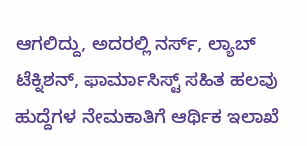ಆಗಲಿದ್ದು, ಅದರಲ್ಲಿ ನರ್ಸ್, ಲ್ಯಾಬ್ ಟೆಕ್ನಿಶನ್, ಫಾರ್ಮಾಸಿಸ್ಟ್ ಸಹಿತ ಹಲವು ಹುದ್ದೆಗಳ ನೇಮಕಾತಿಗೆ ಆರ್ಥಿಕ ಇಲಾಖೆ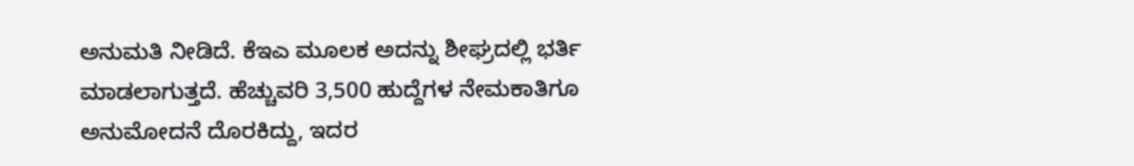ಅನುಮತಿ ನೀಡಿದೆ. ಕೆಇಎ ಮೂಲಕ ಅದನ್ನು ಶೀಘ್ರದಲ್ಲಿ ಭರ್ತಿ ಮಾಡಲಾಗುತ್ತದೆ. ಹೆಚ್ಚುವರಿ 3,500 ಹುದ್ದೆಗಳ ನೇಮಕಾತಿಗೂ ಅನುಮೋದನೆ ದೊರಕಿದ್ದು, ಇದರ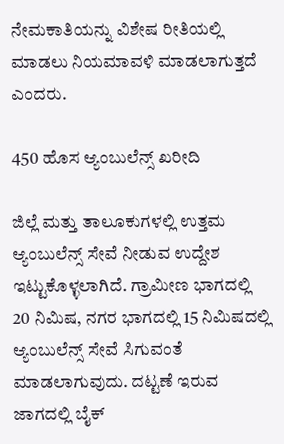ನೇಮಕಾತಿಯನ್ನು ವಿಶೇಷ ರೀತಿಯಲ್ಲಿ ಮಾಡಲು ನಿಯಮಾವಳಿ ಮಾಡಲಾಗುತ್ತದೆ ಎಂದರು.

450 ಹೊಸ ಆ್ಯಂಬುಲೆನ್ಸ್ ಖರೀದಿ

ಜಿಲ್ಲೆ ಮತ್ತು ತಾಲೂಕುಗಳಲ್ಲಿ ಉತ್ತಮ ಆ್ಯಂಬುಲೆನ್ಸ್ ಸೇವೆ ನೀಡುವ ಉದ್ದೇಶ ಇಟ್ಟುಕೊಳ್ಳಲಾಗಿದೆ. ಗ್ರಾಮೀಣ ಭಾಗದಲ್ಲಿ 20 ನಿಮಿಷ, ನಗರ ಭಾಗದಲ್ಲಿ 15 ನಿಮಿಷದಲ್ಲಿ ಆ್ಯಂಬುಲೆನ್ಸ್ ಸೇವೆ ಸಿಗುವಂತೆ ಮಾಡಲಾಗುವುದು. ದಟ್ಟಣೆ ಇರುವ ಜಾಗದಲ್ಲಿ ಬೈಕ್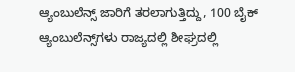ಆ್ಯಂಬುಲೆನ್ಸ್ ಜಾರಿಗೆ ತರಲಾಗುತ್ತಿದ್ದು, 100 ಬೈಕ್ ಆ್ಯಂಬುಲೆನ್ಸ್‌ಗಳು ರಾಜ್ಯದಲ್ಲಿ ಶೀಘ್ರದಲ್ಲಿ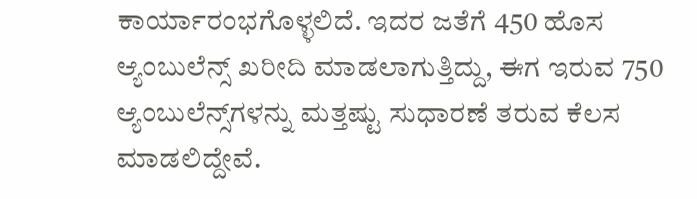ಕಾರ್ಯಾರಂಭಗೊಳ್ಳಲಿದೆ. ಇದರ ಜತೆಗೆ 450 ಹೊಸ ಆ್ಯಂಬುಲೆನ್ಸ್ ಖರೀದಿ ಮಾಡಲಾಗುತ್ತಿದ್ದು, ಈಗ ಇರುವ 750 ಆ್ಯಂಬುಲೆನ್ಸ್‌ಗಳನ್ನು ಮತ್ತಷ್ಟು ಸುಧಾರಣೆ ತರುವ ಕೆಲಸ ಮಾಡಲಿದ್ದೇವೆ.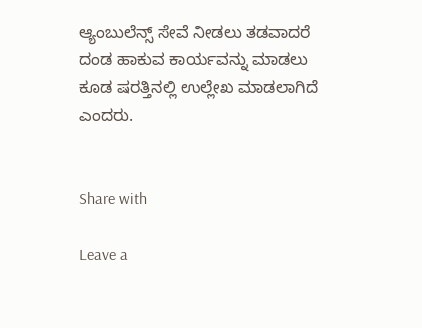ಆ್ಯಂಬುಲೆನ್ಸ್ ಸೇವೆ ನೀಡಲು ತಡವಾದರೆ ದಂಡ ಹಾಕುವ ಕಾರ್ಯವನ್ನು ಮಾಡಲು ಕೂಡ ಷರತ್ತಿನಲ್ಲಿ ಉಲ್ಲೇಖ ಮಾಡಲಾಗಿದೆ ಎಂದರು.


Share with

Leave a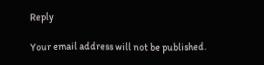Reply

Your email address will not be published.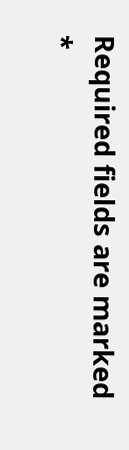Required fields are marked *